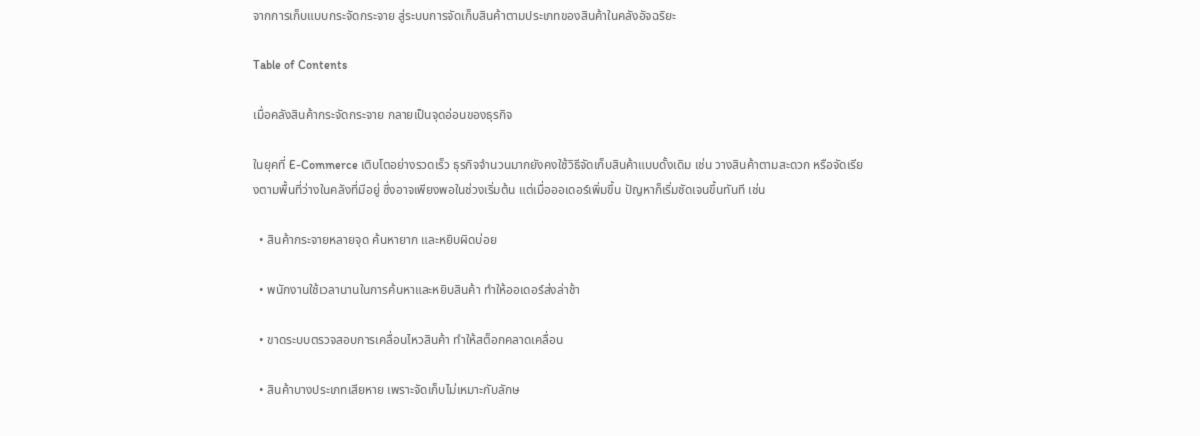จากการเก็บแบบกระจัดกระจาย สู่ระบบการจัดเก็บสินค้าตามประเภทของสินค้าในคลังอัจฉริยะ

Table of Contents

เมื่อคลังสินค้ากระจัดกระจาย กลายเป็นจุดอ่อนของธุรกิจ

ในยุคที่ E-Commerce เติบโตอย่างรวดเร็ว ธุรกิจจำนวนมากยังคงใช้วิธีจัดเก็บสินค้าแบบดั้งเดิม เช่น วางสินค้าตามสะดวก หรือจัดเรียงตามพื้นที่ว่างในคลังที่มีอยู่ ซึ่งอาจเพียงพอในช่วงเริ่มต้น แต่เมื่อออเดอร์เพิ่มขึ้น ปัญหาก็เริ่มชัดเจนขึ้นทันที เช่น

  • สินค้ากระจายหลายจุด ค้นหายาก และหยิบผิดบ่อย

  • พนักงานใช้เวลานานในการค้นหาและหยิบสินค้า ทำให้ออเดอร์ส่งล่าช้า

  • ขาดระบบตรวจสอบการเคลื่อนไหวสินค้า ทำให้สต็อกคลาดเคลื่อน

  • สินค้าบางประเภทเสียหาย เพราะจัดเก็บไม่เหมาะกับลักษ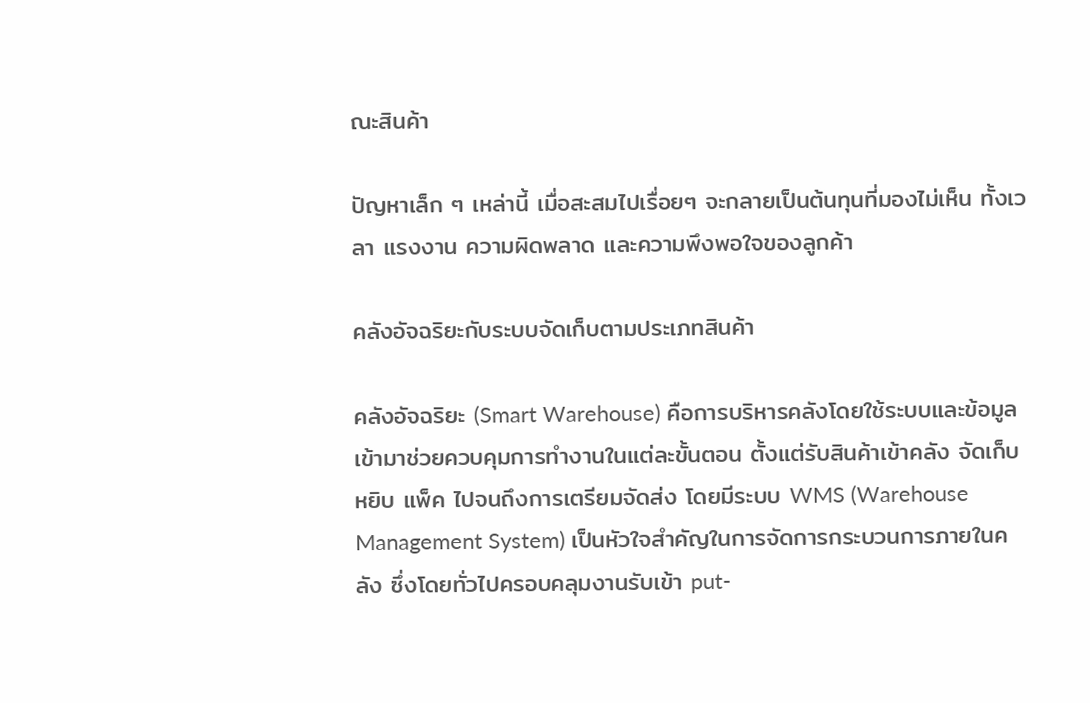ณะสินค้า

ปัญหาเล็ก ๆ เหล่านี้ เมื่อสะสมไปเรื่อยๆ จะกลายเป็นต้นทุนที่มองไม่เห็น ทั้งเวลา แรงงาน ความผิดพลาด และความพึงพอใจของลูกค้า

คลังอัจฉริยะกับระบบจัดเก็บตามประเภทสินค้า

คลังอัจฉริยะ (Smart Warehouse) คือการบริหารคลังโดยใช้ระบบและข้อมูลเข้ามาช่วยควบคุมการทำงานในแต่ละขั้นตอน ตั้งแต่รับสินค้าเข้าคลัง จัดเก็บ หยิบ แพ็ค ไปจนถึงการเตรียมจัดส่ง โดยมีระบบ WMS (Warehouse Management System) เป็นหัวใจสำคัญในการจัดการกระบวนการภายในคลัง ซึ่งโดยทั่วไปครอบคลุมงานรับเข้า put-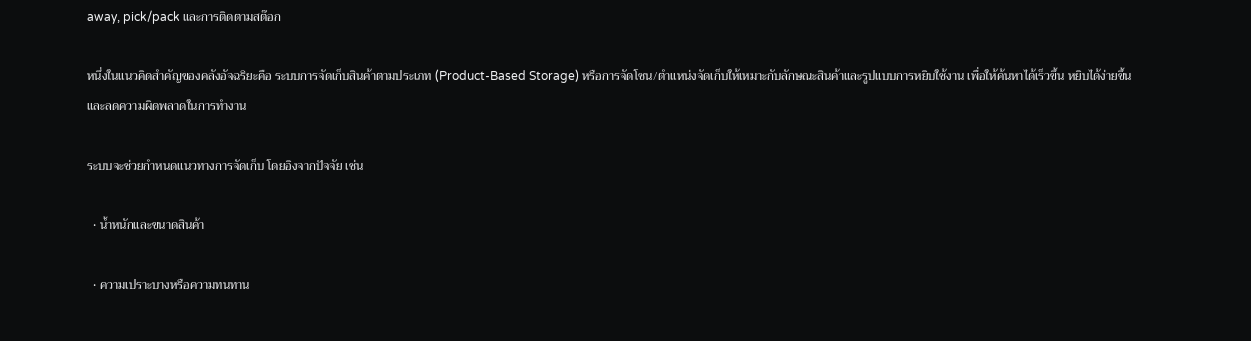away, pick/pack และการติดตามสต๊อก

หนึ่งในแนวคิดสำคัญของคลังอัจฉริยะคือ ระบบการจัดเก็บสินค้าตามประเภท (Product-Based Storage) หรือการจัดโซน/ตำแหน่งจัดเก็บให้เหมาะกับลักษณะสินค้าและรูปแบบการหยิบใช้งาน เพื่อให้ค้นหาได้เร็วขึ้น หยิบได้ง่ายขึ้น และลดความผิดพลาดในการทำงาน

ระบบจะช่วยกำหนดแนวทางการจัดเก็บ โดยอิงจากปัจจัย เช่น

  • น้ำหนักและขนาดสินค้า

  • ความเปราะบางหรือความทนทาน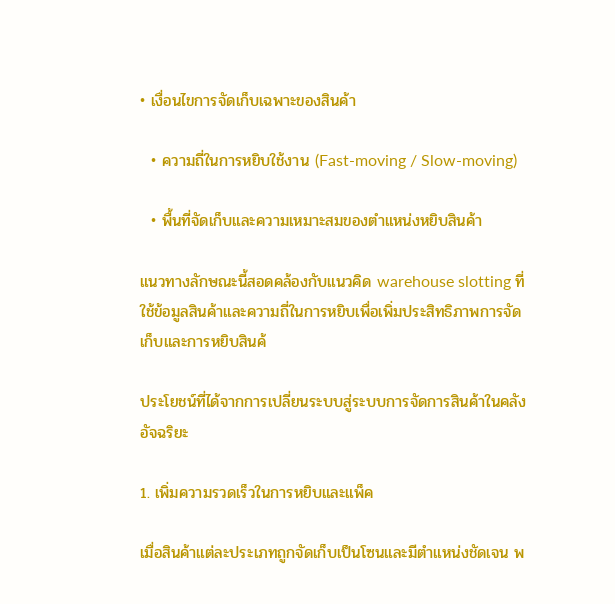• เงื่อนไขการจัดเก็บเฉพาะของสินค้า

  • ความถี่ในการหยิบใช้งาน (Fast-moving / Slow-moving)

  • พื้นที่จัดเก็บและความเหมาะสมของตำแหน่งหยิบสินค้า

แนวทางลักษณะนี้สอดคล้องกับแนวคิด warehouse slotting ที่ใช้ข้อมูลสินค้าและความถี่ในการหยิบเพื่อเพิ่มประสิทธิภาพการจัดเก็บและการหยิบสินค้

ประโยชน์ที่ได้จากการเปลี่ยนระบบสู่ระบบการจัดการสินค้าในคลังอัจฉริยะ

1. เพิ่มความรวดเร็วในการหยิบและแพ็ค

เมื่อสินค้าแต่ละประเภทถูกจัดเก็บเป็นโซนและมีตำแหน่งชัดเจน พ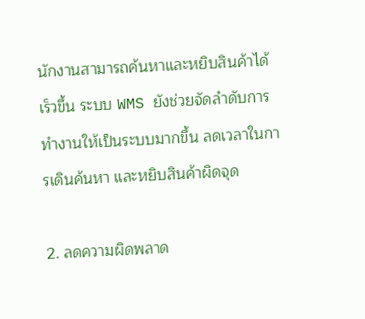นักงานสามารถค้นหาและหยิบสินค้าได้เร็วขึ้น ระบบ WMS ยังช่วยจัดลำดับการทำงานให้เป็นระบบมากขึ้น ลดเวลาในการเดินค้นหา และหยิบสินค้าผิดจุด

2. ลดความผิดพลาด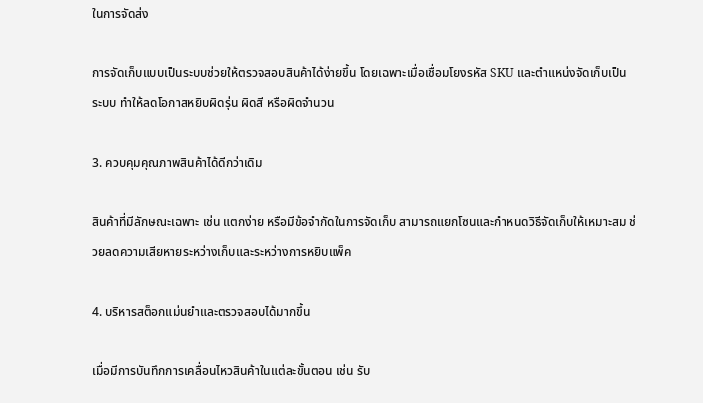ในการจัดส่ง

การจัดเก็บแบบเป็นระบบช่วยให้ตรวจสอบสินค้าได้ง่ายขึ้น โดยเฉพาะเมื่อเชื่อมโยงรหัส SKU และตำแหน่งจัดเก็บเป็นระบบ ทำให้ลดโอกาสหยิบผิดรุ่น ผิดสี หรือผิดจำนวน

3. ควบคุมคุณภาพสินค้าได้ดีกว่าเดิม

สินค้าที่มีลักษณะเฉพาะ เช่น แตกง่าย หรือมีข้อจำกัดในการจัดเก็บ สามารถแยกโซนและกำหนดวิธีจัดเก็บให้เหมาะสม ช่วยลดความเสียหายระหว่างเก็บและระหว่างการหยิบแพ็ค

4. บริหารสต็อกแม่นยำและตรวจสอบได้มากขึ้น

เมื่อมีการบันทึกการเคลื่อนไหวสินค้าในแต่ละขั้นตอน เช่น รับ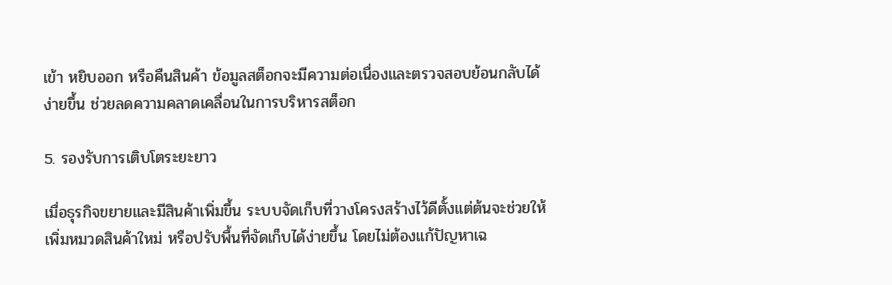เข้า หยิบออก หรือคืนสินค้า ข้อมูลสต็อกจะมีความต่อเนื่องและตรวจสอบย้อนกลับได้ง่ายขึ้น ช่วยลดความคลาดเคลื่อนในการบริหารสต็อก

5. รองรับการเติบโตระยะยาว

เมื่อธุรกิจขยายและมีสินค้าเพิ่มขึ้น ระบบจัดเก็บที่วางโครงสร้างไว้ดีตั้งแต่ต้นจะช่วยให้เพิ่มหมวดสินค้าใหม่ หรือปรับพื้นที่จัดเก็บได้ง่ายขึ้น โดยไม่ต้องแก้ปัญหาเฉ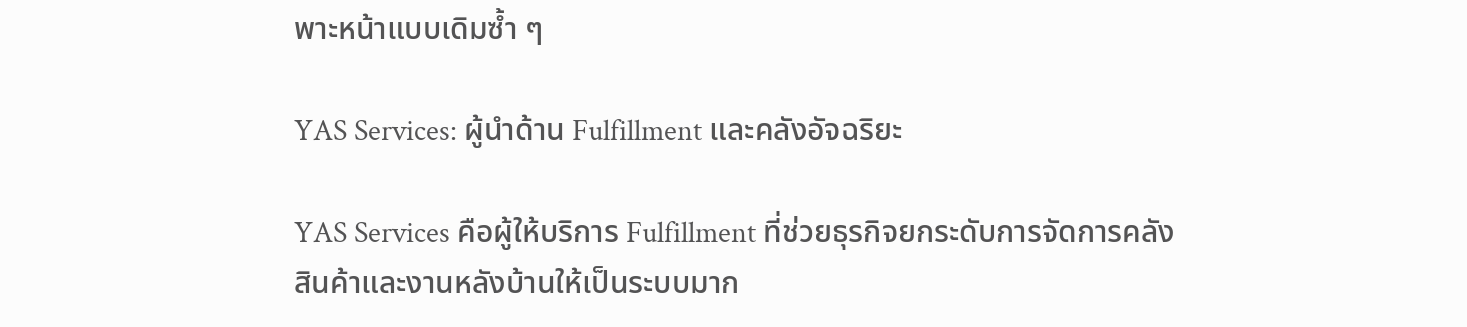พาะหน้าแบบเดิมซ้ำ ๆ

YAS Services: ผู้นำด้าน Fulfillment และคลังอัจฉริยะ

YAS Services คือผู้ให้บริการ Fulfillment ที่ช่วยธุรกิจยกระดับการจัดการคลังสินค้าและงานหลังบ้านให้เป็นระบบมาก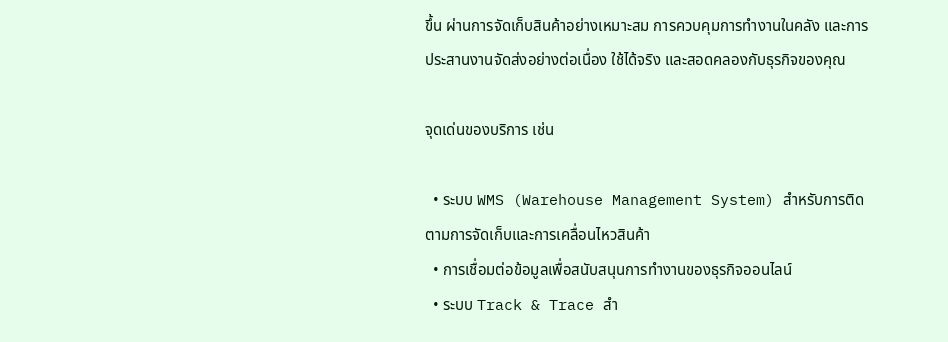ขึ้น ผ่านการจัดเก็บสินค้าอย่างเหมาะสม การควบคุมการทำงานในคลัง และการประสานงานจัดส่งอย่างต่อเนื่อง ใช้ได้จริง และสอดคลองกับธุรกิจของคุณ

จุดเด่นของบริการ เช่น

  • ระบบ WMS (Warehouse Management System) สำหรับการติดตามการจัดเก็บและการเคลื่อนไหวสินค้า
  • การเชื่อมต่อข้อมูลเพื่อสนับสนุนการทำงานของธุรกิจออนไลน์
  • ระบบ Track & Trace สำ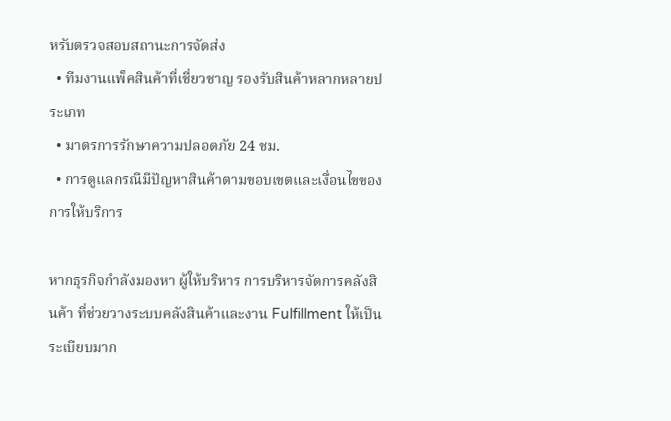หรับตรวจสอบสถานะการจัดส่ง
  • ทีมงานแพ็คสินค้าที่เชี่ยวชาญ รองรับสินค้าหลากหลายประเภท
  • มาตรการรักษาความปลอดภัย 24 ชม.
  • การดูแลกรณีมีปัญหาสินค้าตามขอบเขตและเงื่อนไขของการให้บริการ

หากธุรกิจกำลังมองหา ผู้ให้บริหาร การบริหารจัดการคลังสินค้า ที่ช่วยวางระบบคลังสินค้าและงาน Fulfillment ให้เป็นระเบียบมาก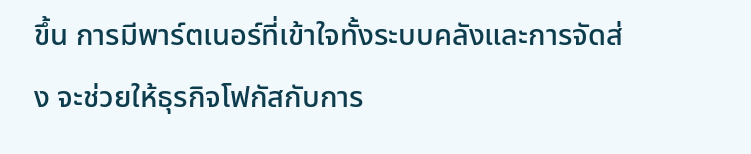ขึ้น การมีพาร์ตเนอร์ที่เข้าใจทั้งระบบคลังและการจัดส่ง จะช่วยให้ธุรกิจโฟกัสกับการ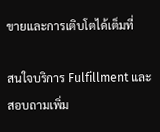ขายและการเติบโตได้เต็มที่

สนใจบริการ Fulfillment และสอบถามเพิ่ม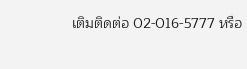เติมติดต่อ 02-016-5777 หรือ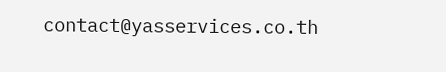contact@yasservices.co.th